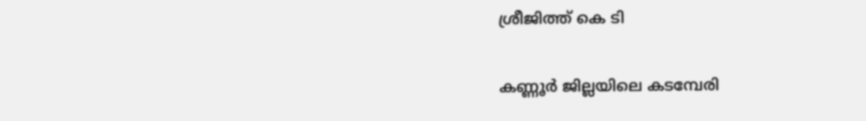ശ്രീജിത്ത്‌ കെ ടി

കണ്ണൂർ ജില്ലയിലെ കടമ്പേരി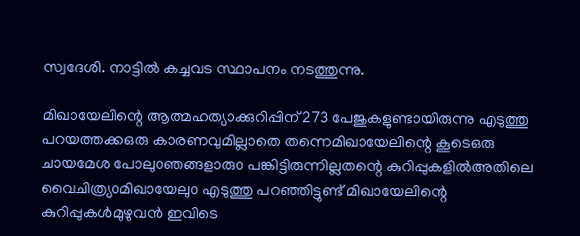സ്വദേശി. നാട്ടിൽ കച്ചവട സ്ഥാപനം നടത്തുന്നു.

മിഖായേലിന്റെ ആത്മഹത്യാക്കുറിപ്പിന്273 പേജുകളുണ്ടായിരുന്നു എടുത്തു പറയത്തക്കഒരു കാരണവുമില്ലാതെ തന്നെമിഖായേലിന്റെ കൂടെഒരു ചായമേശ പോലു൦ഞങ്ങളാരു൦ പങ്കിട്ടിരുന്നില്ലതന്റെ കുറിപ്പുകളിൽഅതിലെ വൈചിത്ര്യ൦മിഖായേലു൦ എടുത്തു പറഞ്ഞിട്ടുണ്ട് മിഖായേലിന്റെ കുറിപ്പുകൾമുഴുവൻ ഇവിടെ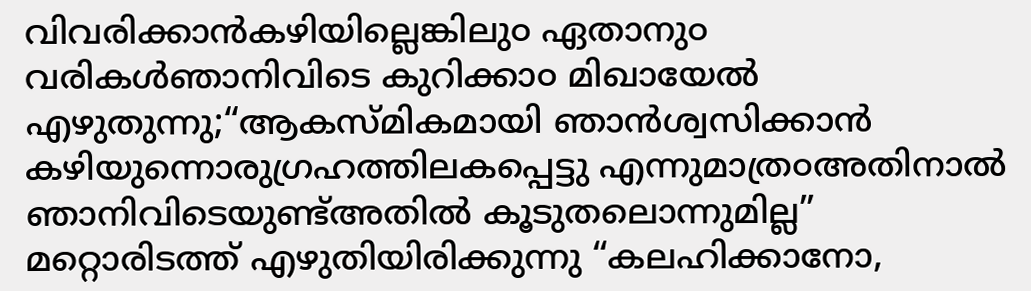വിവരിക്കാൻകഴിയില്ലെങ്കിലു൦ ഏതാനു൦ വരികൾഞാനിവിടെ കുറിക്കാ൦ മിഖായേൽ എഴുതുന്നു;“ആകസ്മികമായി ഞാൻശ്വസിക്കാൻ കഴിയുന്നൊരുഗ്രഹത്തിലകപ്പെട്ടു എന്നുമാത്ര൦അതിനാൽ ഞാനിവിടെയുണ്ട്അതിൽ കൂടുതലൊന്നുമില്ല” മറ്റൊരിടത്ത് എഴുതിയിരിക്കുന്നു “കലഹിക്കാനോ,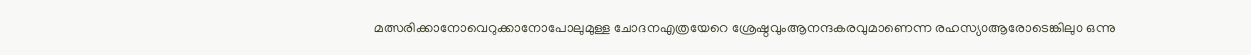മത്സരിക്കാനോവെറുക്കാനോപോലുമുള്ള ചോദനഎത്രയേറെ ശ്രേഷ്ഠവുംആനന്ദകരവുമാണെന്ന രഹസ്യ൦ആരോടെങ്കിലു൦ ഒന്നു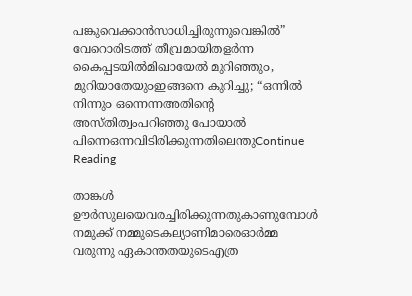പങ്കുവെക്കാൻസാധിച്ചിരുന്നുവെങ്കിൽ” വേറൊരിടത്ത് തീവ്രമായിതളർന്ന കൈപ്പടയിൽമിഖായേൽ മുറിഞ്ഞു൦, മുറിയാതേയു൦ഇങ്ങനെ കുറിച്ചു; “ഒന്നിൽ നിന്നു൦ ഒന്നെന്നഅതിന്റെ അസ്തിത്വംപറിഞ്ഞു പോയാൽ പിന്നെഒന്നവിടിരിക്കുന്നതിലെന്തുContinue Reading

താങ്കൾ ഊർസുലയെവരച്ചിരിക്കുന്നതുകാണുമ്പോൾ നമുക്ക് നമ്മുടെകല്യാണിമാരെഓർമ്മ വരുന്നു ഏകാന്തതയുടെഎത്ര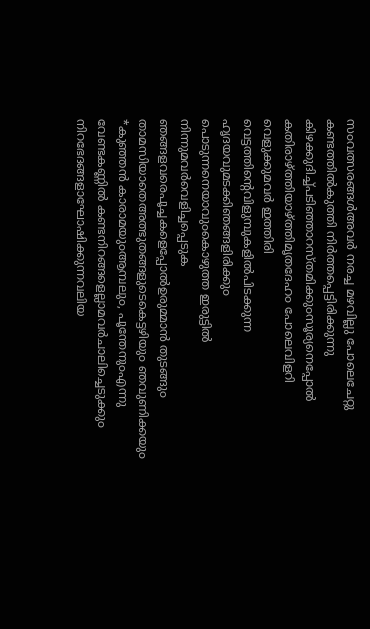സ൦വത്സരങ്ങൾഅവർ നരച്ച മഴവില്ലു പോലെചേറ്റു കണ്ടത്തിൽകുത്തി നിർത്തപ്പെട്ടിരിക്കുന്നു കിഴക്കുദിച്ച്പടിഞ്ഞാറസ്തമിക്കു൦സൂര്യനെപ്പോൽ കതിരാഴ്ത്തിയാഴ്ത്തിമൃതദേഹ൦ പോലെവിളറി വെളുക്കുമവർ ഇത്തിരി വെട്ടത്തിന്റെവിളുമ്പുകളിൽപിടക്കുന്ന ഹൃദയവുമടക്കിഞങ്ങളിരിക്കു൦ പൊടുന്നനെയാവു൦കൊഴുത്ത ഇരുട്ടിൽ നിന്നുമവർവെളിച്ചപ്പെടുക ഞങ്ങളവരെപൂച്ചകളെപ്പോൽഉരുമ്മാൻ തുടങ്ങു൦ താമസിയാതെഅത്ഭുതങ്ങളുടെകെട്ടഴിയു൦ ഞവുണിക്കയു൦ *കുഞ്ഞൻ കാരാമയു൦ആമ്പലു൦, പൂന്തേനു൦എന്നു വേണ്ടകണ്ണിൽ കണ്ടനിറങ്ങളെല്ലാമവർചാലിച്ചെടുക്കു൦ നിറഭേദങ്ങളാഘോഷിക്കുന്നവലിയ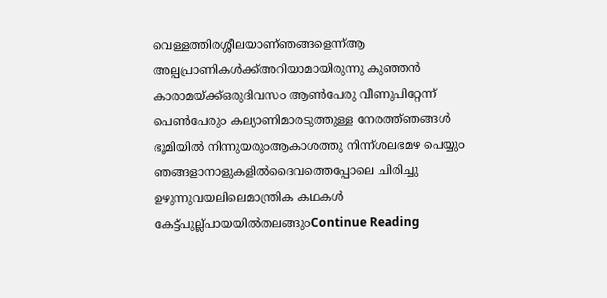വെള്ളത്തിരശ്ശീലയാണ്ഞങ്ങളെന്ന്ആ അല്പപ്രാണികൾക്ക്അറിയാമായിരുന്നു കുഞ്ഞൻ കാരാമയ്ക്ക്ഒരുദിവസ൦ ആൺപേരു വീണുപിറ്റേന്ന് പെൺപേരു൦ കല്യാണിമാരടുത്തുള്ള നേരത്ത്ഞങ്ങൾ ഭൂമിയിൽ നിന്നുയരു൦ആകാശത്തു നിന്ന്ശലഭമഴ പെയ്യു൦ ഞങ്ങളാനാളുകളിൽദൈവത്തെപ്പോലെ ചിരിച്ചു ഉഴുന്നുവയലിലെമാന്ത്രിക കഥകൾ കേട്ട്പുല്ല്പായയിൽതലങ്ങു൦Continue Reading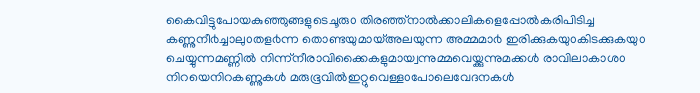കൈവിട്ടുപോയകുഞ്ഞുങ്ങളുടെചൂരു൦ തിരഞ്ഞ്നാൽക്കാലികളെപ്പോൽകരിപിടിച്ച കണ്ണുനീ൪ച്ചാലു൦തള൪ന്ന തൊണ്ടയുമായ്അലയുന്ന അമ്മമാ൪ ഇരിക്കുകയു൦കിടക്കുകയു൦ ചെയ്യുന്നമണ്ണിൽ നിന്ന്നീരാവിക്കൈകളുമായ്വന്നുമ്മവെയ്ക്കുന്നുമക്കൾ രാവിലാകാശ൦ നിറയെനിറകണ്ണുകൾ മരുഭൂവിൽഇറ്റുവെള്ള൦പോലെവേദനകൾ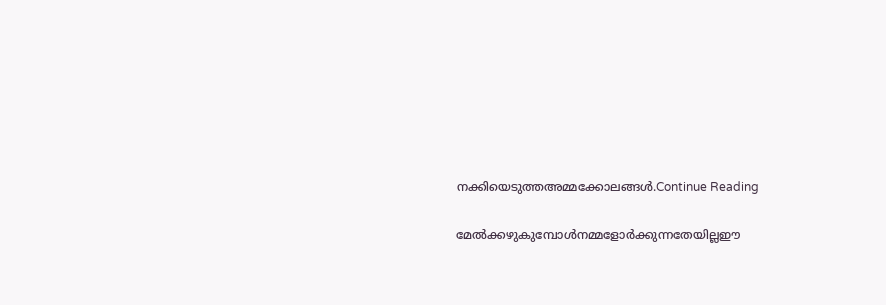നക്കിയെടുത്തഅമ്മക്കോലങ്ങൾ.Continue Reading

മേൽക്കഴുകുമ്പോൾനമ്മളോര്‍ക്കുന്നതേയില്ലഈ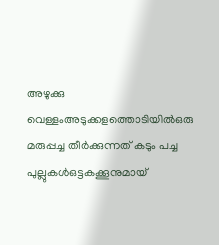അഴുക്കു വെള്ളംഅടുക്കളത്തൊടിയില്‍ഒരു മരുപ്പച്ച തീര്‍ക്കുന്നത് കടും പച്ച പുല്ലുകള്‍ഒട്ടകക്കൂനുമായ്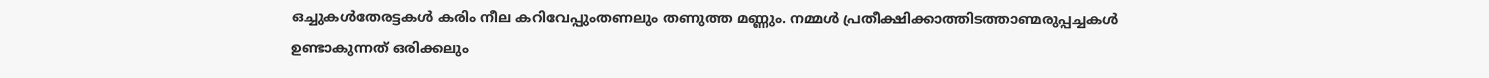ഒച്ചുകള്‍തേരട്ടകള്‍ കരിം നീല കറിവേപ്പുംതണലും തണുത്ത മണ്ണും. നമ്മള്‍ പ്രതീക്ഷിക്കാത്തിടത്താണ്മരുപ്പച്ചകള്‍ ഉണ്ടാകുന്നത് ഒരിക്കലും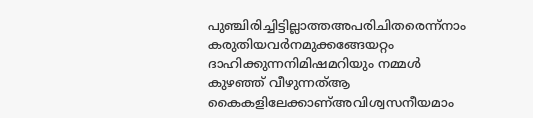പുഞ്ചിരിച്ചിട്ടില്ലാത്തഅപരിചിതരെന്ന്നാം കരുതിയവര്‍നമുക്കങ്ങേയറ്റം ദാഹിക്കുന്നനിമിഷമറിയും നമ്മള്‍ കുഴഞ്ഞ് വീഴുന്നത്ആ കൈകളിലേക്കാണ്അവിശ്വസനീയമാം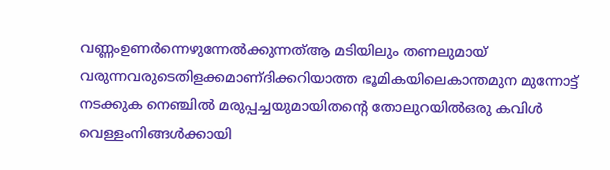വണ്ണംഉണര്‍ന്നെഴുന്നേല്‍ക്കുന്നത്ആ മടിയിലും തണലുമായ് വരുന്നവരുടെതിളക്കമാണ്ദിക്കറിയാത്ത ഭൂമികയിലെകാന്തമുന മുന്നോട്ട് നടക്കുക നെഞ്ചില്‍ മരുപ്പച്ചയുമായിതന്റെ തോലുറയില്‍ഒരു കവിള്‍ വെള്ളംനിങ്ങള്‍ക്കായി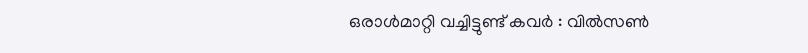ഒരാള്‍മാറ്റി വച്ചിട്ടുണ്ട് കവർ : വിൽസൺ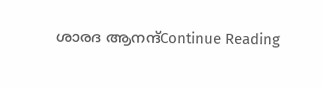ശാരദ ആനന്ദ്Continue Reading